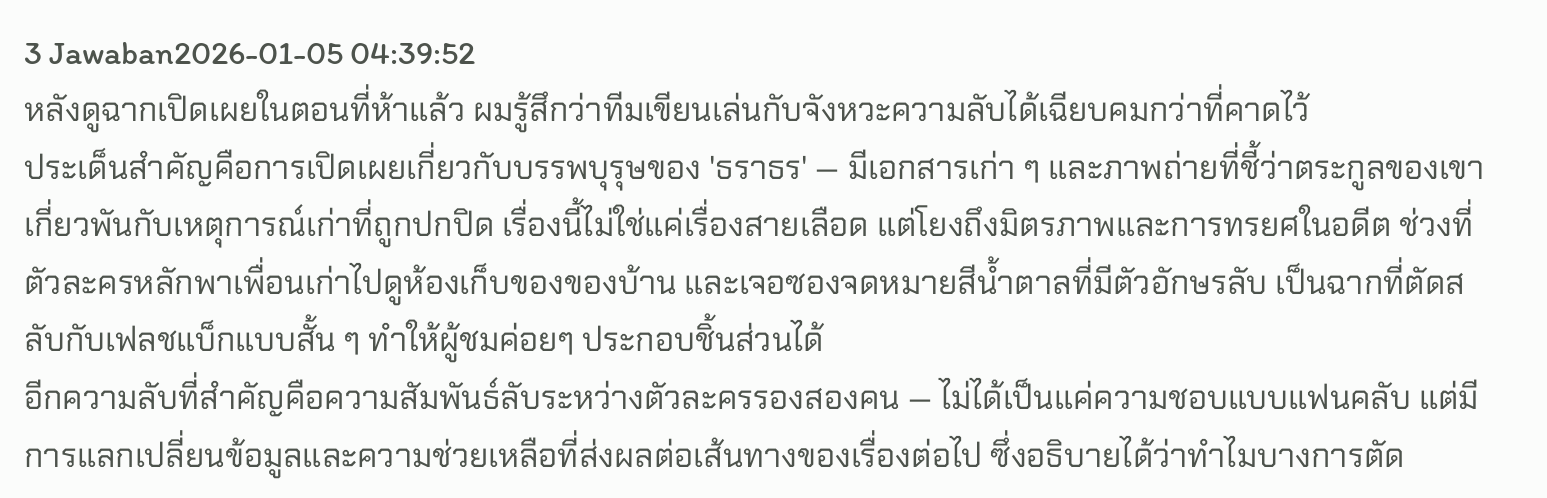3 Jawaban2026-01-05 04:39:52
หลังดูฉากเปิดเผยในตอนที่ห้าแล้ว ผมรู้สึกว่าทีมเขียนเล่นกับจังหวะความลับได้เฉียบคมกว่าที่คาดไว้
ประเด็นสำคัญคือการเปิดเผยเกี่ยวกับบรรพบุรุษของ 'ธราธร' — มีเอกสารเก่า ๆ และภาพถ่ายที่ชี้ว่าตระกูลของเขาเกี่ยวพันกับเหตุการณ์เก่าที่ถูกปกปิด เรื่องนี้ไม่ใช่แค่เรื่องสายเลือด แต่โยงถึงมิตรภาพและการทรยศในอดีต ช่วงที่ตัวละครหลักพาเพื่อนเก่าไปดูห้องเก็บของของบ้าน และเจอซองจดหมายสีน้ำตาลที่มีตัวอักษรลับ เป็นฉากที่ตัดสลับกับเฟลชแบ็กแบบสั้น ๆ ทำให้ผู้ชมค่อยๆ ประกอบชิ้นส่วนได้
อีกความลับที่สำคัญคือความสัมพันธ์ลับระหว่างตัวละครรองสองคน — ไม่ได้เป็นแค่ความชอบแบบแฟนคลับ แต่มีการแลกเปลี่ยนข้อมูลและความช่วยเหลือที่ส่งผลต่อเส้นทางของเรื่องต่อไป ซึ่งอธิบายได้ว่าทำไมบางการตัด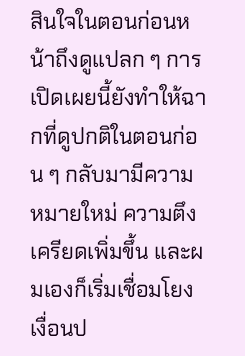สินใจในตอนก่อนหน้าถึงดูแปลก ๆ การเปิดเผยนี้ยังทำให้ฉากที่ดูปกติในตอนก่อน ๆ กลับมามีความหมายใหม่ ความตึงเครียดเพิ่มขึ้น และผมเองก็เริ่มเชื่อมโยงเงื่อนป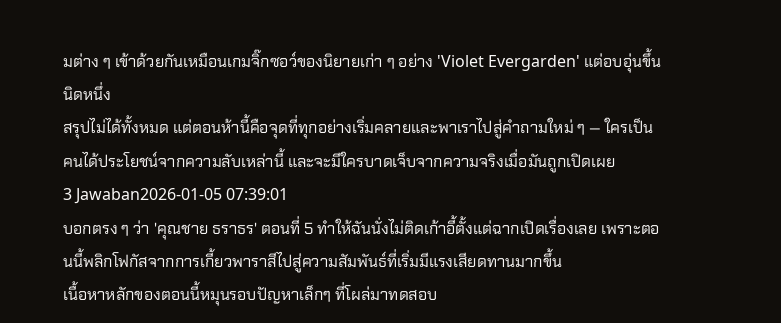มต่าง ๆ เข้าด้วยกันเหมือนเกมจิ๊กซอว์ของนิยายเก่า ๆ อย่าง 'Violet Evergarden' แต่อบอุ่นขึ้นนิดหนึ่ง
สรุปไม่ได้ทั้งหมด แต่ตอนห้านี้คือจุดที่ทุกอย่างเริ่มคลายและพาเราไปสู่คำถามใหม่ ๆ — ใครเป็นคนได้ประโยชน์จากความลับเหล่านี้ และจะมีใครบาดเจ็บจากความจริงเมื่อมันถูกเปิดเผย
3 Jawaban2026-01-05 07:39:01
บอกตรง ๆ ว่า 'คุณชาย ธราธร' ตอนที่ 5 ทำให้ฉันนั่งไม่ติดเก้าอี้ตั้งแต่ฉากเปิดเรื่องเลย เพราะตอนนี้พลิกโฟกัสจากการเกี้ยวพาราสีไปสู่ความสัมพันธ์ที่เริ่มมีแรงเสียดทานมากขึ้น
เนื้อหาหลักของตอนนี้หมุนรอบปัญหาเล็กๆ ที่โผล่มาทดสอบ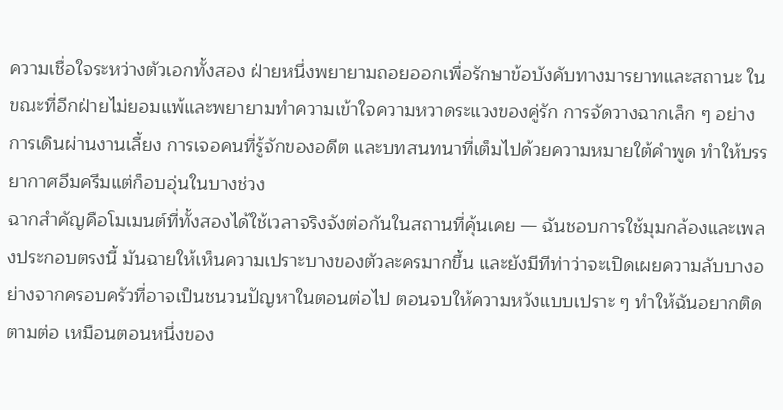ความเชื่อใจระหว่างตัวเอกทั้งสอง ฝ่ายหนึ่งพยายามถอยออกเพื่อรักษาข้อบังคับทางมารยาทและสถานะ ในขณะที่อีกฝ่ายไม่ยอมแพ้และพยายามทำความเข้าใจความหวาดระแวงของคู่รัก การจัดวางฉากเล็ก ๆ อย่างการเดินผ่านงานเลี้ยง การเจอคนที่รู้จักของอดีต และบทสนทนาที่เต็มไปด้วยความหมายใต้คำพูด ทำให้บรรยากาศอึมครึมแต่ก็อบอุ่นในบางช่วง
ฉากสำคัญคือโมเมนต์ที่ทั้งสองได้ใช้เวลาจริงจังต่อกันในสถานที่คุ้นเคย — ฉันชอบการใช้มุมกล้องและเพลงประกอบตรงนี้ มันฉายให้เห็นความเปราะบางของตัวละครมากขึ้น และยังมีทีท่าว่าจะเปิดเผยความลับบางอย่างจากครอบครัวที่อาจเป็นชนวนปัญหาในตอนต่อไป ตอนจบให้ความหวังแบบเปราะ ๆ ทำให้ฉันอยากติดตามต่อ เหมือนตอนหนึ่งของ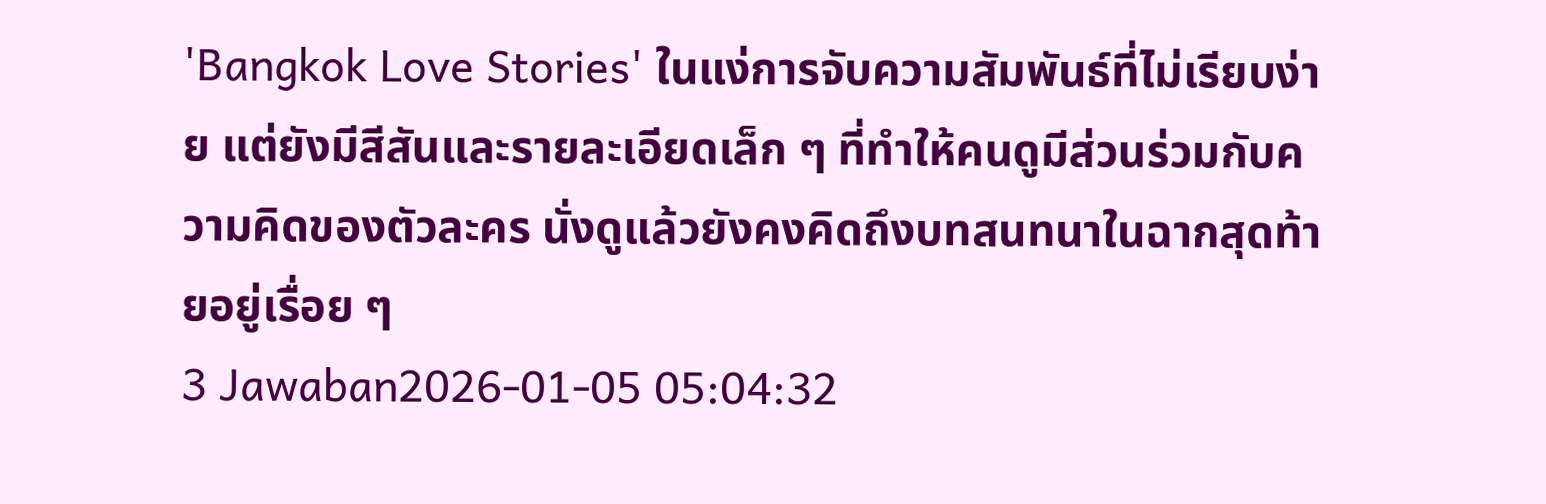'Bangkok Love Stories' ในแง่การจับความสัมพันธ์ที่ไม่เรียบง่าย แต่ยังมีสีสันและรายละเอียดเล็ก ๆ ที่ทำให้คนดูมีส่วนร่วมกับความคิดของตัวละคร นั่งดูแล้วยังคงคิดถึงบทสนทนาในฉากสุดท้ายอยู่เรื่อย ๆ
3 Jawaban2026-01-05 05:04:32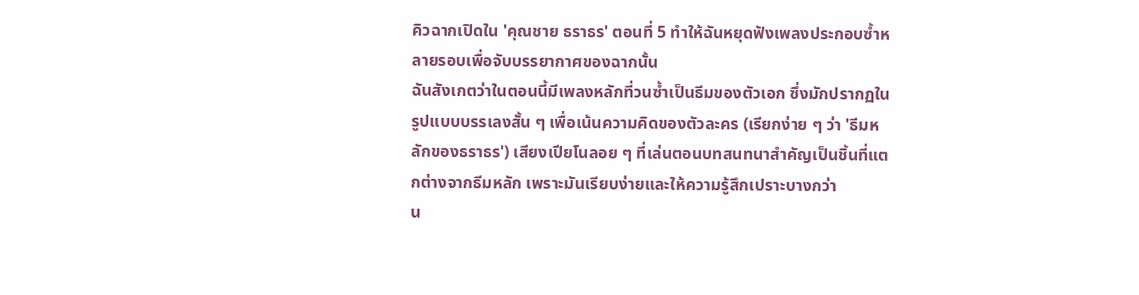คิวฉากเปิดใน 'คุณชาย ธราธร' ตอนที่ 5 ทำให้ฉันหยุดฟังเพลงประกอบซ้ำหลายรอบเพื่อจับบรรยากาศของฉากนั้น
ฉันสังเกตว่าในตอนนี้มีเพลงหลักที่วนซ้ำเป็นธีมของตัวเอก ซึ่งมักปรากฏในรูปแบบบรรเลงสั้น ๆ เพื่อเน้นความคิดของตัวละคร (เรียกง่าย ๆ ว่า 'ธีมหลักของธราธร') เสียงเปียโนลอย ๆ ที่เล่นตอนบทสนทนาสำคัญเป็นชิ้นที่แตกต่างจากธีมหลัก เพราะมันเรียบง่ายและให้ความรู้สึกเปราะบางกว่า
น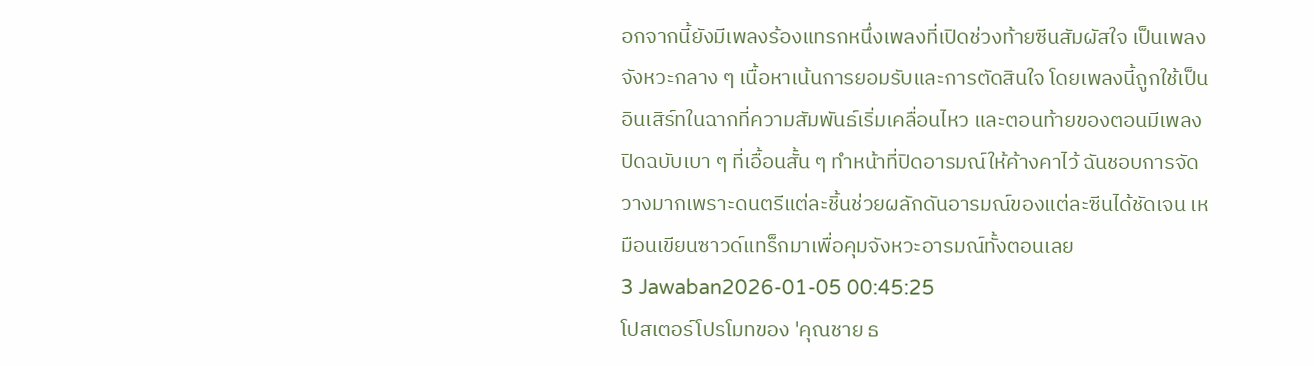อกจากนี้ยังมีเพลงร้องแทรกหนึ่งเพลงที่เปิดช่วงท้ายซีนสัมผัสใจ เป็นเพลงจังหวะกลาง ๆ เนื้อหาเน้นการยอมรับและการตัดสินใจ โดยเพลงนี้ถูกใช้เป็นอินเสิร์ทในฉากที่ความสัมพันธ์เริ่มเคลื่อนไหว และตอนท้ายของตอนมีเพลงปิดฉบับเบา ๆ ที่เอื้อนสั้น ๆ ทำหน้าที่ปิดอารมณ์ให้ค้างคาไว้ ฉันชอบการจัดวางมากเพราะดนตรีแต่ละชิ้นช่วยผลักดันอารมณ์ของแต่ละซีนได้ชัดเจน เหมือนเขียนซาวด์แทร็กมาเพื่อคุมจังหวะอารมณ์ทั้งตอนเลย
3 Jawaban2026-01-05 00:45:25
โปสเตอร์โปรโมทของ 'คุณชาย ธ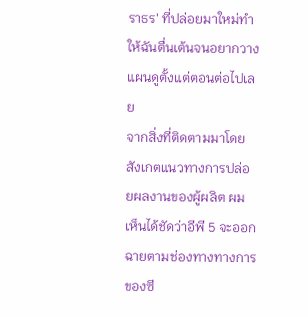ราธร' ที่ปล่อยมาใหม่ทำให้ฉันตื่นเต้นจนอยากวางแผนดูตั้งแต่ตอนต่อไปเลย
จากสิ่งที่ติดตามมาโดยสังเกตแนวทางการปล่อยผลงานของผู้ผลิต ผมเห็นได้ชัดว่าอีพี 5 จะออกฉายตามช่องทางทางการของซี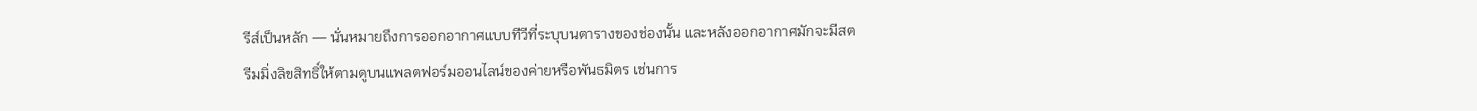รีส์เป็นหลัก — นั่นหมายถึงการออกอากาศแบบทีวีที่ระบุบนตารางของช่องนั้น และหลังออกอากาศมักจะมีสตรีมมิ่งลิขสิทธิ์ให้ตามดูบนแพลตฟอร์มออนไลน์ของค่ายหรือพันธมิตร เช่นการ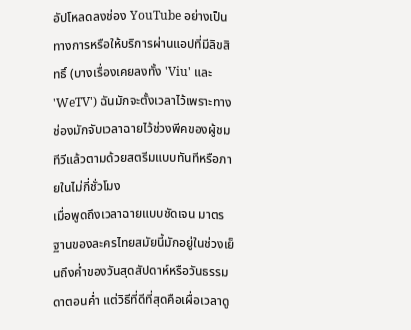อัปโหลดลงช่อง YouTube อย่างเป็นทางการหรือให้บริการผ่านแอปที่มีลิขสิทธิ์ (บางเรื่องเคยลงทั้ง 'Viu' และ 'WeTV') ฉันมักจะตั้งเวลาไว้เพราะทางช่องมักจับเวลาฉายไว้ช่วงพีคของผู้ชมทีวีแล้วตามด้วยสตรีมแบบทันทีหรือภายในไม่กี่ชั่วโมง
เมื่อพูดถึงเวลาฉายแบบชัดเจน มาตรฐานของละครไทยสมัยนี้มักอยู่ในช่วงเย็นถึงค่ำของวันสุดสัปดาห์หรือวันธรรมดาตอนค่ำ แต่วิธีที่ดีที่สุดคือเผื่อเวลาดู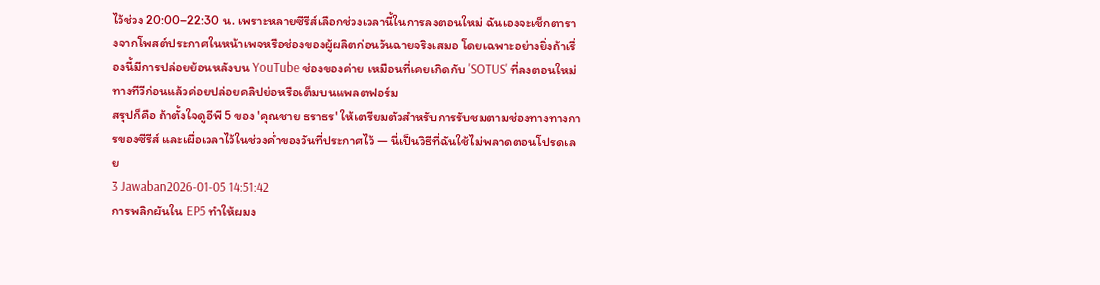ไว้ช่วง 20:00–22:30 น. เพราะหลายซีรีส์เลือกช่วงเวลานี้ในการลงตอนใหม่ ฉันเองจะเช็กตารางจากโพสต์ประกาศในหน้าเพจหรือช่องของผู้ผลิตก่อนวันฉายจริงเสมอ โดยเฉพาะอย่างยิ่งถ้าเรื่องนี้มีการปล่อยย้อนหลังบน YouTube ช่องของค่าย เหมือนที่เคยเกิดกับ 'SOTUS' ที่ลงตอนใหม่ทางทีวีก่อนแล้วค่อยปล่อยคลิปย่อหรือเต็มบนแพลตฟอร์ม
สรุปก็คือ ถ้าตั้งใจดูอีพี 5 ของ 'คุณชาย ธราธร' ให้เตรียมตัวสำหรับการรับชมตามช่องทางทางการของซีรีส์ และเผื่อเวลาไว้ในช่วงค่ำของวันที่ประกาศไว้ — นี่เป็นวิธีที่ฉันใช้ไม่พลาดตอนโปรดเลย
3 Jawaban2026-01-05 14:51:42
การพลิกผันใน EP5 ทำให้ผมง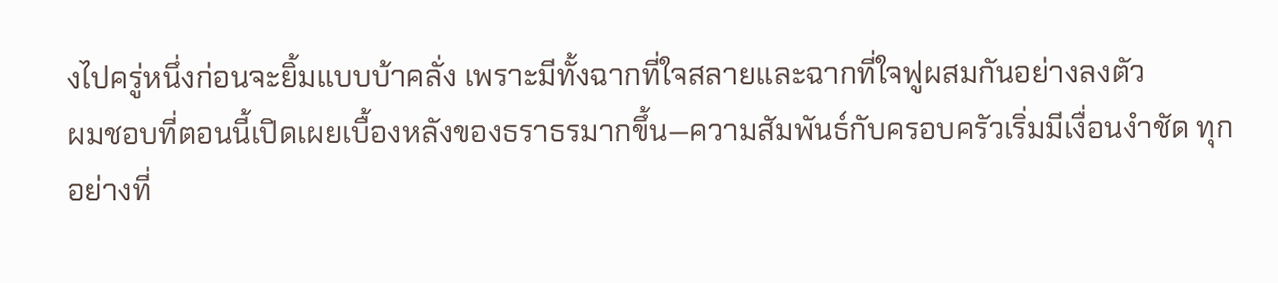งไปครู่หนึ่งก่อนจะยิ้มแบบบ้าคลั่ง เพราะมีทั้งฉากที่ใจสลายและฉากที่ใจฟูผสมกันอย่างลงตัว
ผมชอบที่ตอนนี้เปิดเผยเบื้องหลังของธราธรมากขึ้น—ความสัมพันธ์กับครอบครัวเริ่มมีเงื่อนงำชัด ทุกอย่างที่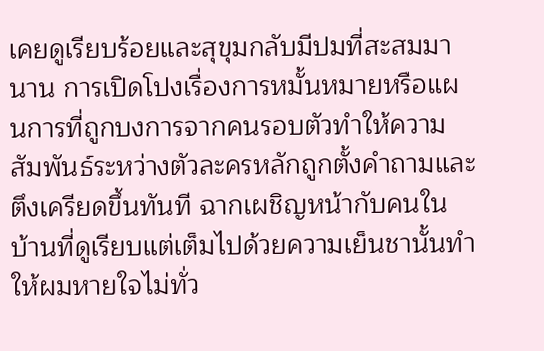เคยดูเรียบร้อยและสุขุมกลับมีปมที่สะสมมานาน การเปิดโปงเรื่องการหมั้นหมายหรือแผนการที่ถูกบงการจากคนรอบตัวทำให้ความสัมพันธ์ระหว่างตัวละครหลักถูกตั้งคำถามและตึงเครียดขึ้นทันที ฉากเผชิญหน้ากับคนในบ้านที่ดูเรียบแต่เต็มไปด้วยความเย็นชานั้นทำให้ผมหายใจไม่ทั่ว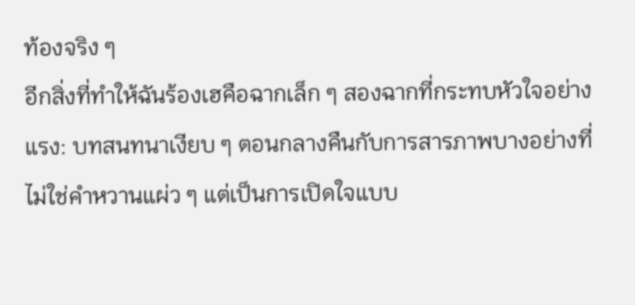ท้องจริง ๆ
อีกสิ่งที่ทำให้ฉันร้องเฮคือฉากเล็ก ๆ สองฉากที่กระทบหัวใจอย่างแรง: บทสนทนาเงียบ ๆ ตอนกลางคืนกับการสารภาพบางอย่างที่ไม่ใช่คำหวานแผ่ว ๆ แต่เป็นการเปิดใจแบบ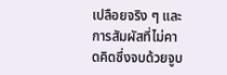เปลือยจริง ๆ และการสัมผัสที่ไม่คาดคิดซึ่งจบด้วยจูบ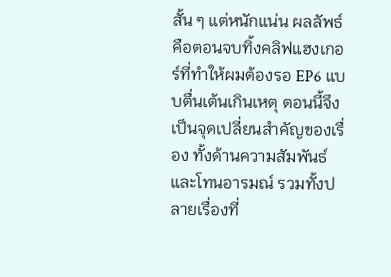สั้น ๆ แต่หนักแน่น ผลลัพธ์คือตอนจบทิ้งคลิฟแฮงเกอร์ที่ทำให้ผมต้องรอ EP6 แบบตื่นเต้นเกินเหตุ ตอนนี้จึงเป็นจุดเปลี่ยนสำคัญของเรื่อง ทั้งด้านความสัมพันธ์และโทนอารมณ์ รวมทั้งปลายเรื่องที่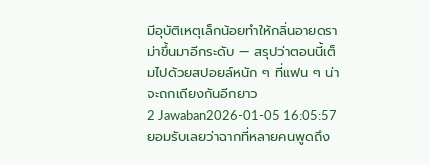มีอุบัติเหตุเล็กน้อยทำให้กลิ่นอายดราม่าขึ้นมาอีกระดับ — สรุปว่าตอนนี้เต็มไปด้วยสปอยล์หนัก ๆ ที่แฟน ๆ น่าจะถกเถียงกันอีกยาว
2 Jawaban2026-01-05 16:05:57
ยอมรับเลยว่าฉากที่หลายคนพูดถึง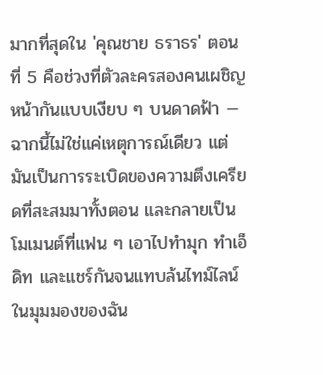มากที่สุดใน 'คุณชาย ธราธร' ตอนที่ 5 คือช่วงที่ตัวละครสองคนเผชิญหน้ากันแบบเงียบ ๆ บนดาดฟ้า — ฉากนี้ไม่ใช่แค่เหตุการณ์เดียว แต่มันเป็นการระเบิดของความตึงเครียดที่สะสมมาทั้งตอน และกลายเป็นโมเมนต์ที่แฟน ๆ เอาไปทำมุก ทำเอ็ดิท และแชร์กันจนแทบล้นไทม์ไลน์
ในมุมมองของฉัน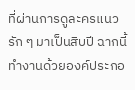ที่ผ่านการดูละครแนวรัก ๆ มาเป็นสิบปี ฉากนี้ทำงานด้วยองค์ประกอ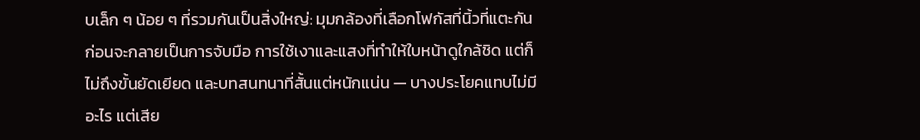บเล็ก ๆ น้อย ๆ ที่รวมกันเป็นสิ่งใหญ่: มุมกล้องที่เลือกโฟกัสที่นิ้วที่แตะกันก่อนจะกลายเป็นการจับมือ การใช้เงาและแสงที่ทำให้ใบหน้าดูใกล้ชิด แต่ก็ไม่ถึงขั้นยัดเยียด และบทสนทนาที่สั้นแต่หนักแน่น — บางประโยคแทบไม่มีอะไร แต่เสีย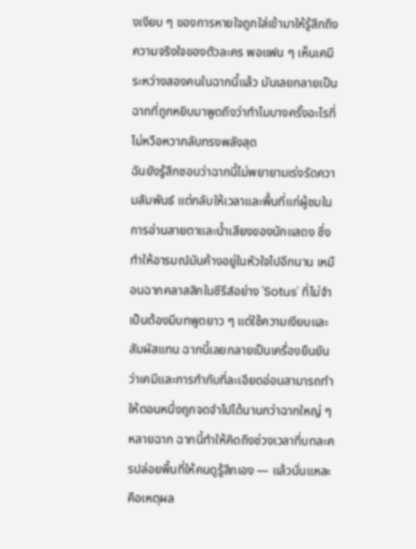งเงียบ ๆ ของการหายใจถูกใส่เข้ามาให้รู้สึกถึงความจริงใจของตัวละคร พอแฟน ๆ เห็นเคมีระหว่างสองคนในฉากนี้แล้ว มันเลยกลายเป็นฉากที่ถูกหยิบมาพูดถึงว่าทำไมบางครั้งอะไรที่ไม่หวือหวากลับทรงพลังสุด
ฉันยังรู้สึกชอบว่าฉากนี้ไม่พยายามเร่งรัดความสัมพันธ์ แต่กลับให้เวลาและพื้นที่แก่ผู้ชมในการอ่านสายตาและน้ำเสียงของนักแสดง ซึ่งทำให้อารมณ์มันค้างอยู่ในหัวใจไปอีกนาน เหมือนฉากคลาสสิกในซีรีส์อย่าง 'Sotus' ที่ไม่จำเป็นต้องมีบทพูดยาว ๆ แต่ใช้ความเงียบและสัมผัสแทน ฉากนี้เลยกลายเป็นเครื่องยืนยันว่าเคมีและการกำกับที่ละเอียดอ่อนสามารถทำให้ตอนหนึ่งถูกจดจำไปได้นานกว่าฉากใหญ่ ๆ หลายฉาก ฉากนี้ทำให้คิดถึงช่วงเวลาที่บทละครปล่อยพื้นที่ให้คนดูรู้สึกเอง — แล้วนั่นแหละคือเหตุผล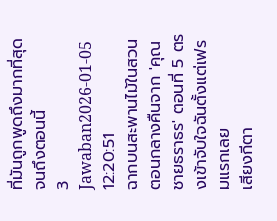ที่มันถูกพูดถึงมากที่สุดจนถึงตอนนี้
3 Jawaban2026-01-05 12:20:51
ฉากบนสะพานไม้ในสวนตอนกลางคืนจาก 'คุณชายธราธร' ตอนที่ 5 ตรงเข้าจับใจฉันตั้งแต่เฟรมแรกเลย
เสียงกีตา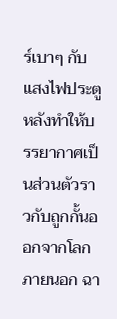ร์เบาๆ กับแสงไฟประตูหลังทำให้บรรยากาศเป็นส่วนตัวราวกับถูกกั้นออกจากโลกภายนอก ฉา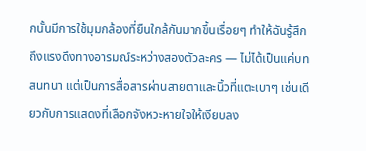กนั้นมีการใช้มุมกล้องที่ยืนใกล้กันมากขึ้นเรื่อยๆ ทำให้ฉันรู้สึกถึงแรงดึงทางอารมณ์ระหว่างสองตัวละคร — ไม่ได้เป็นแค่บทสนทนา แต่เป็นการสื่อสารผ่านสายตาและนิ้วที่แตะเบาๆ เช่นเดียวกับการแสดงที่เลือกจังหวะหายใจให้เงียบลง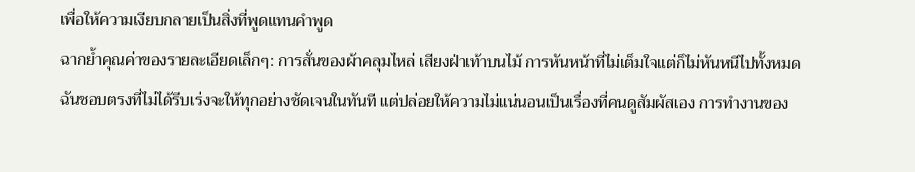เพื่อให้ความเงียบกลายเป็นสิ่งที่พูดแทนคำพูด
ฉากย้ำคุณค่าของรายละเอียดเล็กๆ: การสั่นของผ้าคลุมไหล่ เสียงฝ่าเท้าบนไม้ การหันหน้าที่ไม่เต็มใจแต่ก็ไม่หันหนีไปทั้งหมด ฉันชอบตรงที่ไม่ได้รีบเร่งจะให้ทุกอย่างชัดเจนในทันที แต่ปล่อยให้ความไม่แน่นอนเป็นเรื่องที่คนดูสัมผัสเอง การทำงานของ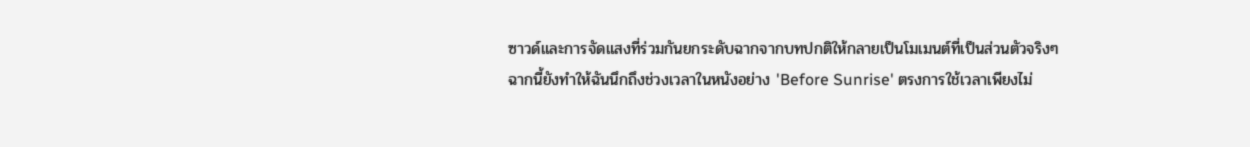ซาวด์และการจัดแสงที่ร่วมกันยกระดับฉากจากบทปกติให้กลายเป็นโมเมนต์ที่เป็นส่วนตัวจริงๆ
ฉากนี้ยังทำให้ฉันนึกถึงช่วงเวลาในหนังอย่าง 'Before Sunrise' ตรงการใช้เวลาเพียงไม่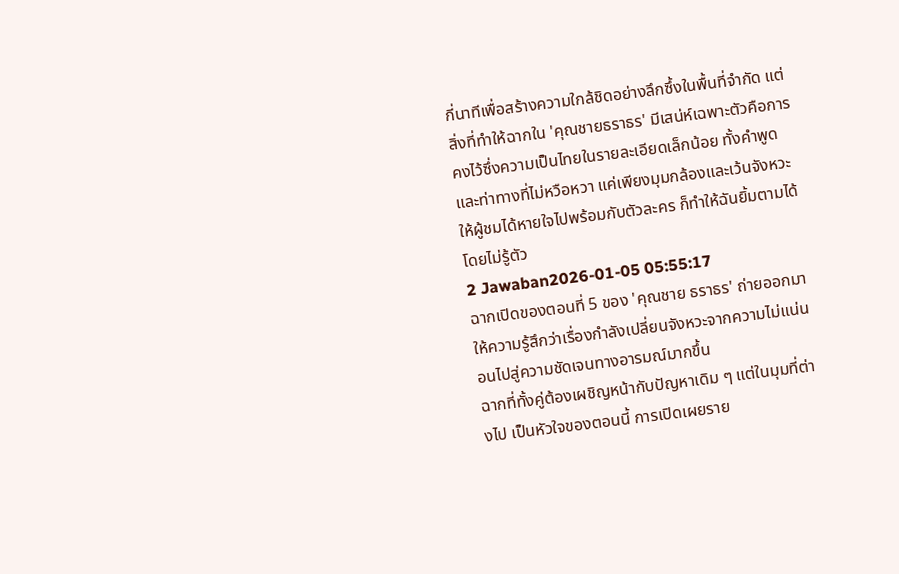กี่นาทีเพื่อสร้างความใกล้ชิดอย่างลึกซึ้งในพื้นที่จำกัด แต่สิ่งที่ทำให้ฉากใน 'คุณชายธราธร' มีเสน่ห์เฉพาะตัวคือการคงไว้ซึ่งความเป็นไทยในรายละเอียดเล็กน้อย ทั้งคำพูดและท่าทางที่ไม่หวือหวา แค่เพียงมุมกล้องและเว้นจังหวะให้ผู้ชมได้หายใจไปพร้อมกับตัวละคร ก็ทำให้ฉันยิ้มตามได้โดยไม่รู้ตัว
2 Jawaban2026-01-05 05:55:17
ฉากเปิดของตอนที่ 5 ของ 'คุณชาย ธราธร' ถ่ายออกมาให้ความรู้สึกว่าเรื่องกำลังเปลี่ยนจังหวะจากความไม่แน่นอนไปสู่ความชัดเจนทางอารมณ์มากขึ้น
ฉากที่ทั้งคู่ต้องเผชิญหน้ากับปัญหาเดิม ๆ แต่ในมุมที่ต่างไป เป็นหัวใจของตอนนี้ การเปิดเผยราย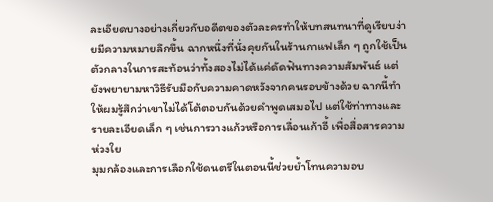ละเอียดบางอย่างเกี่ยวกับอดีตของตัวละครทำให้บทสนทนาที่ดูเรียบง่ายมีความหมายลึกขึ้น ฉากหนึ่งที่นั่งคุยกันในร้านกาแฟเล็ก ๆ ถูกใช้เป็นตัวกลางในการสะท้อนว่าทั้งสองไม่ได้แค่ดัดฟันทางความสัมพันธ์ แต่ยังพยายามหาวิธีรับมือกับความคาดหวังจากคนรอบข้างด้วย ฉากนี้ทำให้ผมรู้สึกว่าเขาไม่ได้โต้ตอบกันด้วยคำพูดเสมอไป แต่ใช้ท่าทางและรายละเอียดเล็ก ๆ เช่นการวางแก้วหรือการเลื่อนเก้าอี้ เพื่อสื่อสารความห่วงใย
มุมกล้องและการเลือกใช้ดนตรีในตอนนี้ช่วยย้ำโทนความอบ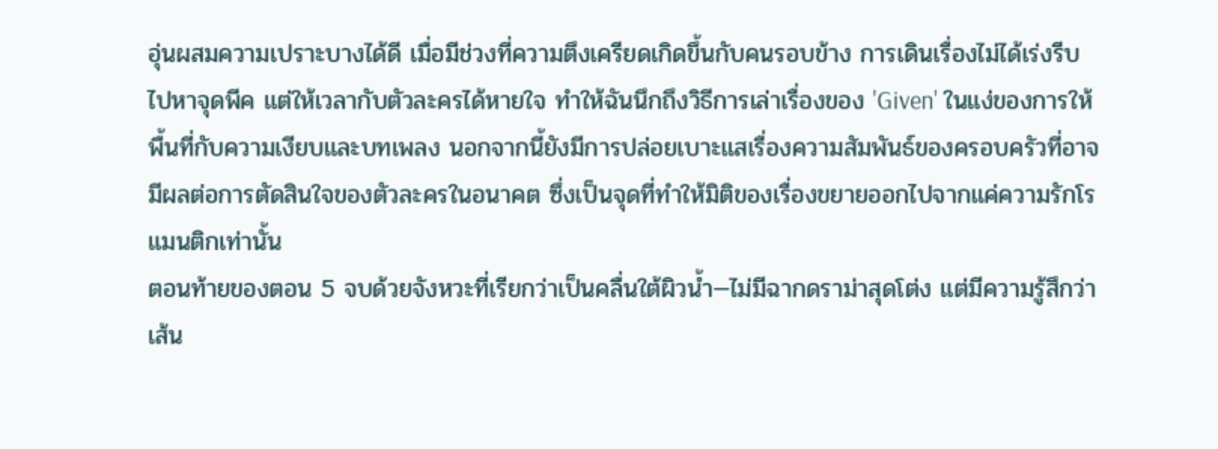อุ่นผสมความเปราะบางได้ดี เมื่อมีช่วงที่ความตึงเครียดเกิดขึ้นกับคนรอบข้าง การเดินเรื่องไม่ได้เร่งรีบไปหาจุดพีค แต่ให้เวลากับตัวละครได้หายใจ ทำให้ฉันนึกถึงวิธีการเล่าเรื่องของ 'Given' ในแง่ของการให้พื้นที่กับความเงียบและบทเพลง นอกจากนี้ยังมีการปล่อยเบาะแสเรื่องความสัมพันธ์ของครอบครัวที่อาจมีผลต่อการตัดสินใจของตัวละครในอนาคต ซึ่งเป็นจุดที่ทำให้มิติของเรื่องขยายออกไปจากแค่ความรักโรแมนติกเท่านั้น
ตอนท้ายของตอน 5 จบด้วยจังหวะที่เรียกว่าเป็นคลื่นใต้ผิวน้ำ—ไม่มีฉากดราม่าสุดโต่ง แต่มีความรู้สึกว่าเส้น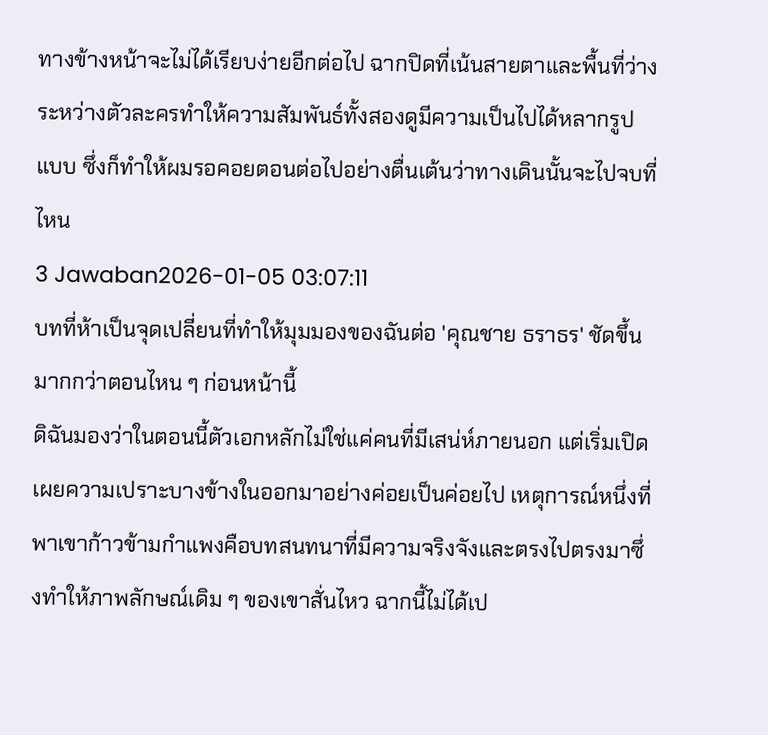ทางข้างหน้าจะไม่ได้เรียบง่ายอีกต่อไป ฉากปิดที่เน้นสายตาและพื้นที่ว่างระหว่างตัวละครทำให้ความสัมพันธ์ทั้งสองดูมีความเป็นไปได้หลากรูปแบบ ซึ่งก็ทำให้ผมรอคอยตอนต่อไปอย่างตื่นเต้นว่าทางเดินนั้นจะไปจบที่ไหน
3 Jawaban2026-01-05 03:07:11
บทที่ห้าเป็นจุดเปลี่ยนที่ทำให้มุมมองของฉันต่อ 'คุณชาย ธราธร' ชัดขึ้นมากกว่าตอนไหน ๆ ก่อนหน้านี้
ดิฉันมองว่าในตอนนี้ตัวเอกหลักไม่ใช่แค่คนที่มีเสน่ห์ภายนอก แต่เริ่มเปิดเผยความเปราะบางข้างในออกมาอย่างค่อยเป็นค่อยไป เหตุการณ์หนึ่งที่พาเขาก้าวข้ามกำแพงคือบทสนทนาที่มีความจริงจังและตรงไปตรงมาซึ่งทำให้ภาพลักษณ์เดิม ๆ ของเขาสั่นไหว ฉากนี้ไม่ได้เป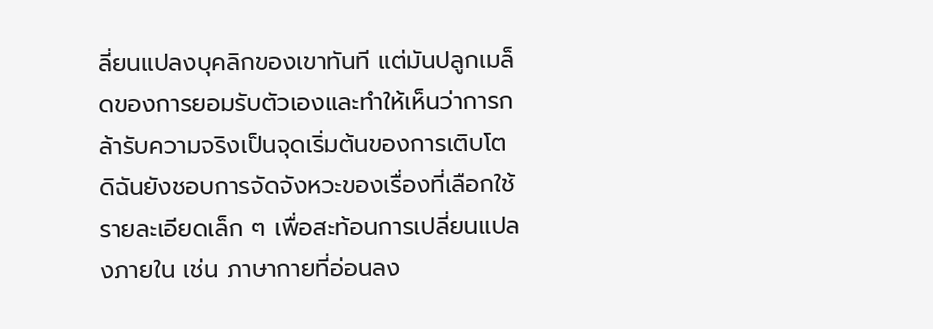ลี่ยนแปลงบุคลิกของเขาทันที แต่มันปลูกเมล็ดของการยอมรับตัวเองและทำให้เห็นว่าการกล้ารับความจริงเป็นจุดเริ่มต้นของการเติบโต
ดิฉันยังชอบการจัดจังหวะของเรื่องที่เลือกใช้รายละเอียดเล็ก ๆ เพื่อสะท้อนการเปลี่ยนแปลงภายใน เช่น ภาษากายที่อ่อนลง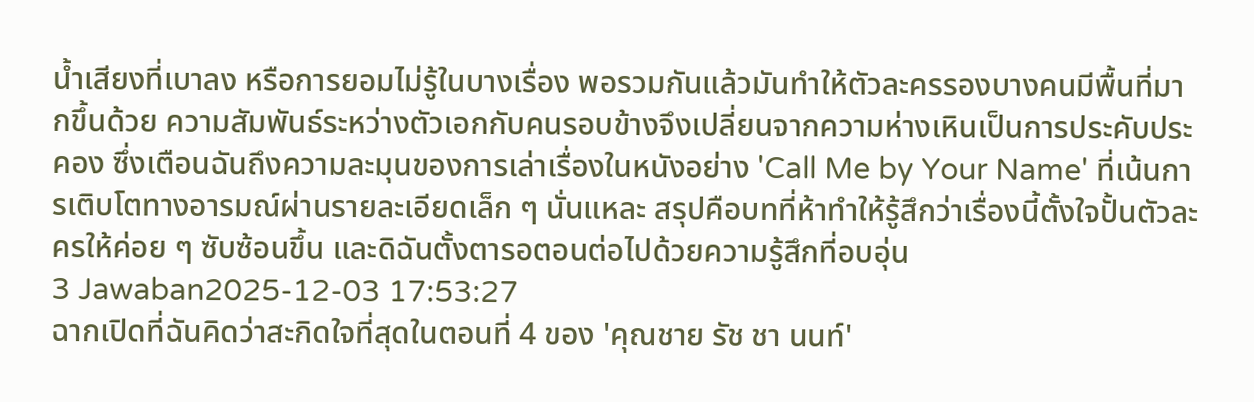น้ำเสียงที่เบาลง หรือการยอมไม่รู้ในบางเรื่อง พอรวมกันแล้วมันทำให้ตัวละครรองบางคนมีพื้นที่มากขึ้นด้วย ความสัมพันธ์ระหว่างตัวเอกกับคนรอบข้างจึงเปลี่ยนจากความห่างเหินเป็นการประคับประคอง ซึ่งเตือนฉันถึงความละมุนของการเล่าเรื่องในหนังอย่าง 'Call Me by Your Name' ที่เน้นการเติบโตทางอารมณ์ผ่านรายละเอียดเล็ก ๆ นั่นแหละ สรุปคือบทที่ห้าทำให้รู้สึกว่าเรื่องนี้ตั้งใจปั้นตัวละครให้ค่อย ๆ ซับซ้อนขึ้น และดิฉันตั้งตารอตอนต่อไปด้วยความรู้สึกที่อบอุ่น
3 Jawaban2025-12-03 17:53:27
ฉากเปิดที่ฉันคิดว่าสะกิดใจที่สุดในตอนที่ 4 ของ 'คุณชาย รัช ชา นนท์'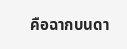คือฉากบนดา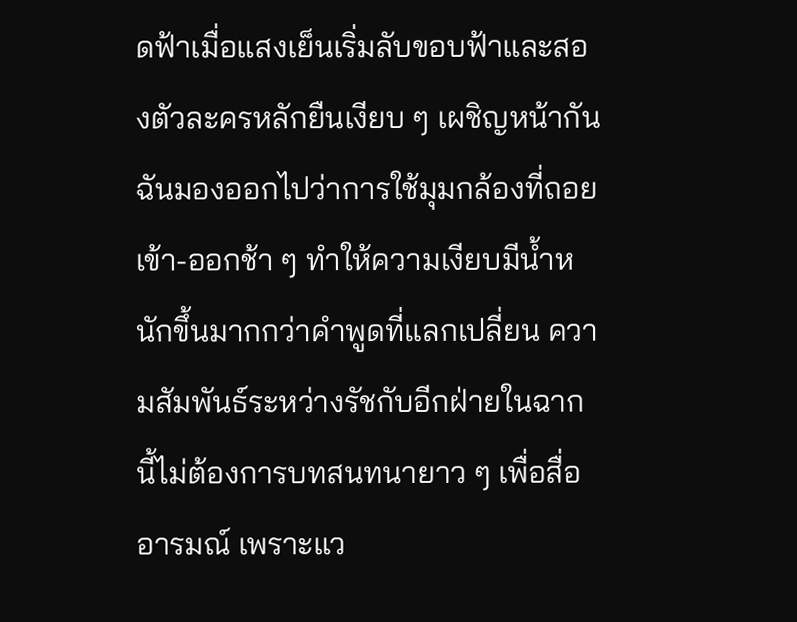ดฟ้าเมื่อแสงเย็นเริ่มลับขอบฟ้าและสองตัวละครหลักยืนเงียบ ๆ เผชิญหน้ากัน
ฉันมองออกไปว่าการใช้มุมกล้องที่ถอยเข้า-ออกช้า ๆ ทำให้ความเงียบมีน้ำหนักขึ้นมากกว่าคำพูดที่แลกเปลี่ยน ความสัมพันธ์ระหว่างรัชกับอีกฝ่ายในฉากนี้ไม่ต้องการบทสนทนายาว ๆ เพื่อสื่ออารมณ์ เพราะแว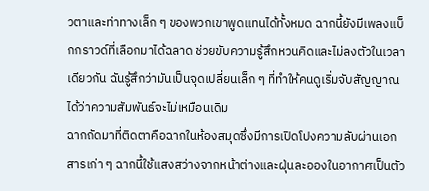วตาและท่าทางเล็ก ๆ ของพวกเขาพูดแทนได้ทั้งหมด ฉากนี้ยังมีเพลงแบ็กกราวด์ที่เลือกมาได้ฉลาด ช่วยขับความรู้สึกหวนคิดและไม่ลงตัวในเวลาเดียวกัน ฉันรู้สึกว่ามันเป็นจุดเปลี่ยนเล็ก ๆ ที่ทำให้คนดูเริ่มจับสัญญาณได้ว่าความสัมพันธ์จะไม่เหมือนเดิม
ฉากถัดมาที่ติดตาคือฉากในห้องสมุดซึ่งมีการเปิดโปงความลับผ่านเอกสารเก่า ๆ ฉากนี้ใช้แสงสว่างจากหน้าต่างและฝุ่นละอองในอากาศเป็นตัว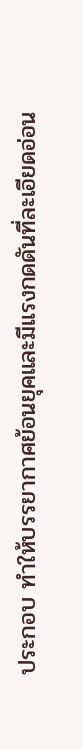ประกอบ ทำให้บรรยากาศย้อนยุคและมีแรงกดดันที่ละเอียดอ่อน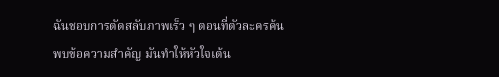ฉันชอบการตัดสลับภาพเร็ว ๆ ตอนที่ตัวละครค้นพบข้อความสำคัญ มันทำให้หัวใจเต้น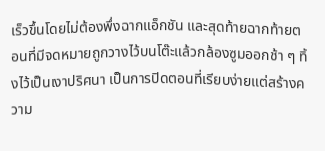เร็วขึ้นโดยไม่ต้องพึ่งฉากแอ็กชัน และสุดท้ายฉากท้ายตอนที่มีจดหมายถูกวางไว้บนโต๊ะแล้วกล้องซูมออกช้า ๆ ทิ้งไว้เป็นเงาปริศนา เป็นการปิดตอนที่เรียบง่ายแต่สร้างความ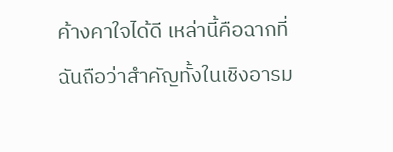ค้างคาใจได้ดี เหล่านี้คือฉากที่ฉันถือว่าสำคัญทั้งในเชิงอารม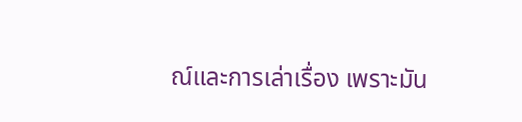ณ์และการเล่าเรื่อง เพราะมัน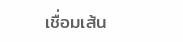เชื่อมเส้น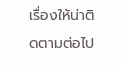เรื่องให้น่าติดตามต่อไป